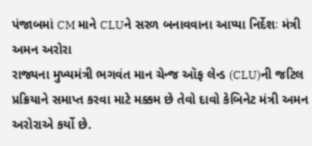પંજાબમાં CM માને CLUને સરળ બનાવવાના આપ્યા નિર્દેશઃ મંત્રી અમન અરોરા
રાજ્યના મુખ્યમંત્રી ભગવંત માન ચેન્જ ઑફ લેન્ડ (CLU)ની જટિલ પ્રક્રિયાને સમાપ્ત કરવા માટે મક્કમ છે તેવો દાવો કેબિનેટ મંત્રી અમન અરોરાએ કર્યો છે.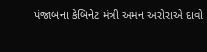પંજાબના કેબિનેટ મંત્રી અમન અરોરાએ દાવો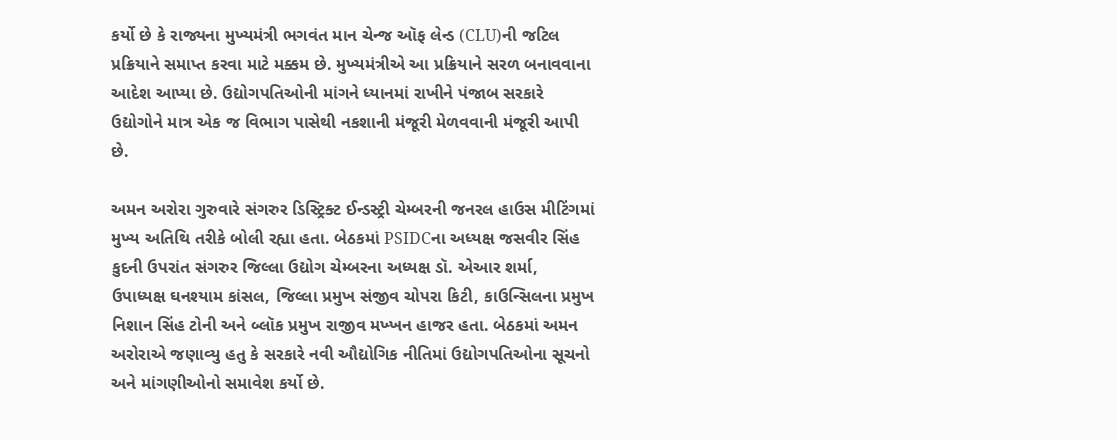કર્યો છે કે રાજ્યના મુખ્યમંત્રી ભગવંત માન ચેન્જ ઑફ લેન્ડ (CLU)ની જટિલ પ્રક્રિયાને સમાપ્ત કરવા માટે મક્કમ છે. મુખ્યમંત્રીએ આ પ્રક્રિયાને સરળ બનાવવાના આદેશ આપ્યા છે. ઉદ્યોગપતિઓની માંગને ધ્યાનમાં રાખીને પંજાબ સરકારે ઉદ્યોગોને માત્ર એક જ વિભાગ પાસેથી નકશાની મંજૂરી મેળવવાની મંજૂરી આપી છે.

અમન અરોરા ગુરુવારે સંગરુર ડિસ્ટ્રિક્ટ ઈન્ડસ્ટ્રી ચેમ્બરની જનરલ હાઉસ મીટિંગમાં મુખ્ય અતિથિ તરીકે બોલી રહ્યા હતા. બેઠકમાં PSIDCના અધ્યક્ષ જસવીર સિંહ કુદની ઉપરાંત સંગરુર જિલ્લા ઉદ્યોગ ચેમ્બરના અધ્યક્ષ ડૉ. એઆર શર્મા, ઉપાધ્યક્ષ ઘનશ્યામ કાંસલ, જિલ્લા પ્રમુખ સંજીવ ચોપરા કિટી, કાઉન્સિલના પ્રમુખ નિશાન સિંહ ટોની અને બ્લૉક પ્રમુખ રાજીવ મખ્ખન હાજર હતા. બેઠકમાં અમન અરોરાએ જણાવ્યુ હતુ કે સરકારે નવી ઔદ્યોગિક નીતિમાં ઉદ્યોગપતિઓના સૂચનો અને માંગણીઓનો સમાવેશ કર્યો છે.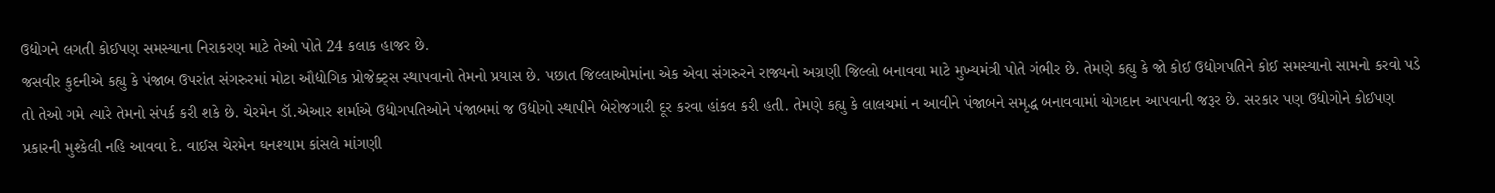ઉદ્યોગને લગતી કોઈપણ સમસ્યાના નિરાકરણ માટે તેઓ પોતે 24 કલાક હાજર છે.
જસવીર કુદનીએ કહ્યુ કે પંજાબ ઉપરાંત સંગરુરમાં મોટા ઔદ્યોગિક પ્રોજેક્ટ્સ સ્થાપવાનો તેમનો પ્રયાસ છે. પછાત જિલ્લાઓમાંના એક એવા સંગરુરને રાજ્યનો અગ્રણી જિલ્લો બનાવવા માટે મુખ્યમંત્રી પોતે ગંભીર છે. તેમણે કહ્યુ કે જો કોઈ ઉદ્યોગપતિને કોઈ સમસ્યાનો સામનો કરવો પડે તો તેઓ ગમે ત્યારે તેમનો સંપર્ક કરી શકે છે. ચેરમેન ડૉ.એઆર શર્માએ ઉદ્યોગપતિઓને પંજાબમાં જ ઉદ્યોગો સ્થાપીને બેરોજગારી દૂર કરવા હાંકલ કરી હતી. તેમણે કહ્યુ કે લાલચમાં ન આવીને પંજાબને સમૃદ્ધ બનાવવામાં યોગદાન આપવાની જરૂર છે. સરકાર પણ ઉદ્યોગોને કોઈપણ પ્રકારની મુશ્કેલી નહિ આવવા દે. વાઈસ ચેરમેન ઘનશ્યામ કાંસલે માંગણી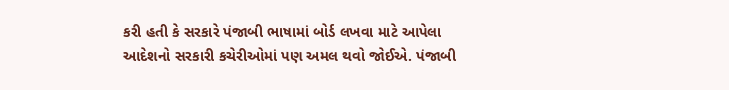કરી હતી કે સરકારે પંજાબી ભાષામાં બોર્ડ લખવા માટે આપેલા આદેશનો સરકારી કચેરીઓમાં પણ અમલ થવો જોઈએ. પંજાબી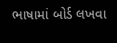ભાષામાં બોર્ડ લખવા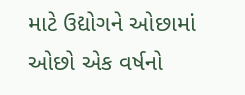માટે ઉદ્યોગને ઓછામાં ઓછો એક વર્ષનો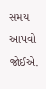સમય આપવો જોઈએ.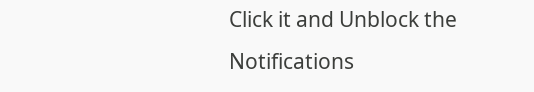Click it and Unblock the Notifications